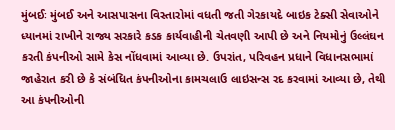મુંબઈઃ મુંબઈ અને આસપાસના વિસ્તારોમાં વધતી જતી ગેરકાયદે બાઇક ટેક્સી સેવાઓને ધ્યાનમાં રાખીને રાજ્ય સરકારે કડક કાર્યવાહીની ચેતવણી આપી છે અને નિયમોનું ઉલ્લંઘન કરતી કંપનીઓ સામે કેસ નોંધવામાં આવ્યા છે. ઉપરાંત, પરિવહન પ્રધાને વિધાનસભામાં જાહેરાત કરી છે કે સંબંધિત કંપનીઓના કામચલાઉ લાઇસન્સ રદ કરવામાં આવ્યા છે, તેથી આ કંપનીઓની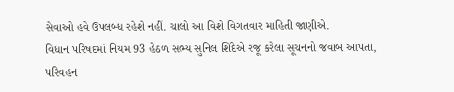સેવાઓ હવે ઉપલબ્ધ રહેશે નહીં. ચાલો આ વિશે વિગતવાર માહિતી જાણીએ.
વિધાન પરિષદમાં નિયમ 93 હેઠળ સભ્ય સુનિલ શિંદેએ રજૂ કરેલા સૂચનનો જવાબ આપતા, પરિવહન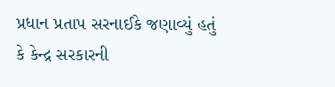પ્રધાન પ્રતાપ સરનાઈકે જણાવ્યું હતું કે કેન્દ્ર સરકારની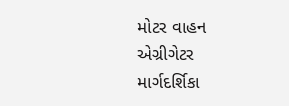મોટર વાહન એગ્રીગેટર માર્ગદર્શિકા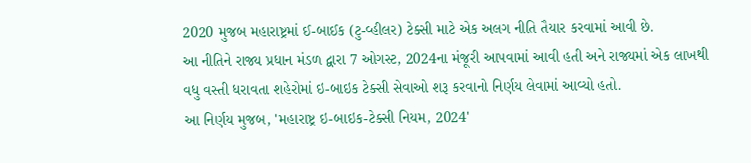2020 મુજબ મહારાષ્ટ્રમાં ઈ-બાઈક (ટુ-વ્હીલર) ટેક્સી માટે એક અલગ નીતિ તૈયાર કરવામાં આવી છે.
આ નીતિને રાજ્ય પ્રધાન મંડળ દ્વારા 7 ઓગસ્ટ, 2024ના મંજૂરી આપવામાં આવી હતી અને રાજ્યમાં એક લાખથી વધુ વસ્તી ધરાવતા શહેરોમાં ઇ-બાઇક ટેક્સી સેવાઓ શરૂ કરવાનો નિર્ણય લેવામાં આવ્યો હતો.
આ નિર્ણય મુજબ, 'મહારાષ્ટ્ર ઇ-બાઇક-ટેક્સી નિયમ, 2024'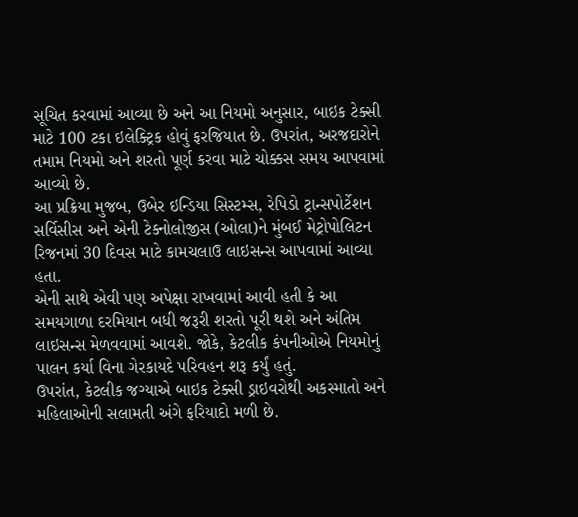સૂચિત કરવામાં આવ્યા છે અને આ નિયમો અનુસાર, બાઇક ટેક્સી માટે 100 ટકા ઇલેક્ટ્રિક હોવું ફરજિયાત છે. ઉપરાંત, અરજદારોને તમામ નિયમો અને શરતો પૂર્ણ કરવા માટે ચોક્કસ સમય આપવામાં આવ્યો છે.
આ પ્રક્રિયા મુજબ, ઉબેર ઇન્ડિયા સિસ્ટમ્સ, રેપિડો ટ્રાન્સપોર્ટેશન સર્વિસીસ અને એની ટેક્નોલોજીસ (ઓલા)ને મુંબઈ મેટ્રોપોલિટન રિજનમાં 30 દિવસ માટે કામચલાઉ લાઇસન્સ આપવામાં આવ્યા હતા.
એની સાથે એવી પણ અપેક્ષા રાખવામાં આવી હતી કે આ સમયગાળા દરમિયાન બધી જરૂરી શરતો પૂરી થશે અને અંતિમ લાઇસન્સ મેળવવામાં આવશે. જોકે, કેટલીક કંપનીઓએ નિયમોનું પાલન કર્યા વિના ગેરકાયદે પરિવહન શરૂ કર્યું હતું.
ઉપરાંત, કેટલીક જગ્યાએ બાઇક ટેક્સી ડ્રાઇવરોથી અકસ્માતો અને મહિલાઓની સલામતી અંગે ફરિયાદો મળી છે.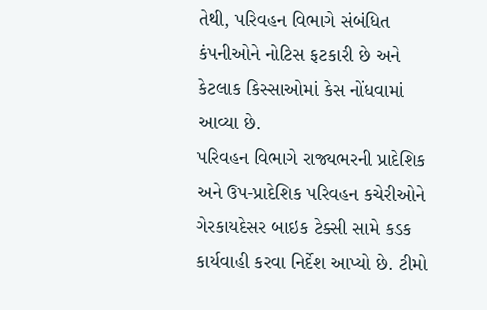તેથી, પરિવહન વિભાગે સંબંધિત કંપનીઓને નોટિસ ફટકારી છે અને કેટલાક કિસ્સાઓમાં કેસ નોંધવામાં આવ્યા છે.
પરિવહન વિભાગે રાજ્યભરની પ્રાદેશિક અને ઉપ-પ્રાદેશિક પરિવહન કચેરીઓને ગેરકાયદેસર બાઇક ટેક્સી સામે કડક કાર્યવાહી કરવા નિર્દેશ આપ્યો છે. ટીમો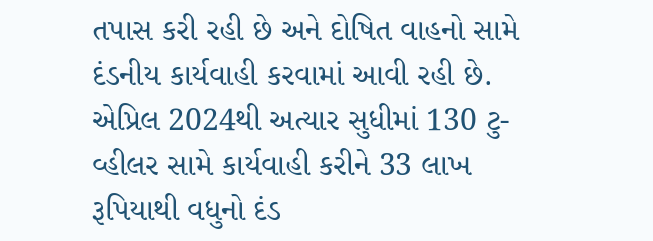તપાસ કરી રહી છે અને દોષિત વાહનો સામે દંડનીય કાર્યવાહી કરવામાં આવી રહી છે.
એપ્રિલ 2024થી અત્યાર સુધીમાં 130 ટુ-વ્હીલર સામે કાર્યવાહી કરીને 33 લાખ રૂપિયાથી વધુનો દંડ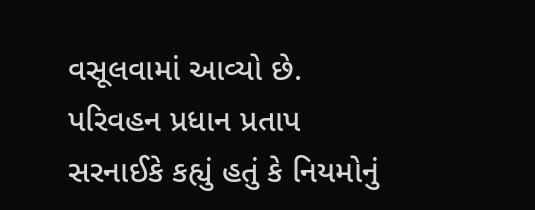વસૂલવામાં આવ્યો છે. પરિવહન પ્રધાન પ્રતાપ સરનાઈકે કહ્યું હતું કે નિયમોનું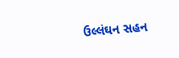ઉલ્લંઘન સહન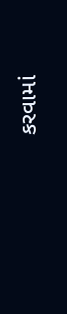કરવામાં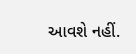આવશે નહીં.